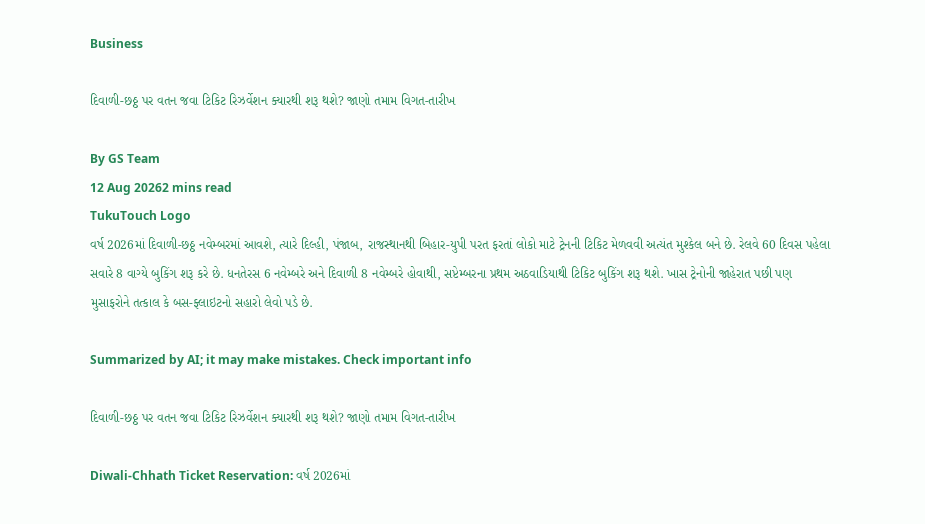Business

દિવાળી-છઠ્ઠ પર વતન જવા ટિકિટ રિઝર્વેશન ક્યારથી શરૂ થશે? જાણો તમામ વિગત-તારીખ

By GS Team
12 Aug 20262 mins read
TukuTouch Logo
વર્ષ 2026માં દિવાળી-છઠ્ઠ નવેમ્બરમાં આવશે, ત્યારે દિલ્હી, પંજાબ, રાજસ્થાનથી બિહાર-યુપી પરત ફરતાં લોકો માટે ટ્રેનની ટિકિટ મેળવવી અત્યંત મુશ્કેલ બને છે. રેલવે 60 દિવસ પહેલા સવારે 8 વાગ્યે બુકિંગ શરૂ કરે છે. ધનતેરસ 6 નવેમ્બરે અને દિવાળી 8 નવેમ્બરે હોવાથી, સપ્ટેમ્બરના પ્રથમ અઠવાડિયાથી ટિકિટ બુકિંગ શરૂ થશે. ખાસ ટ્રેનોની જાહેરાત પછી પણ મુસાફરોને તત્કાલ કે બસ-ફ્લાઇટનો સહારો લેવો પડે છે.

Summarized by AI; it may make mistakes. Check important info

દિવાળી-છઠ્ઠ પર વતન જવા ટિકિટ રિઝર્વેશન ક્યારથી શરૂ થશે? જાણો તમામ વિગત-તારીખ

Diwali-Chhath Ticket Reservation: વર્ષ 2026માં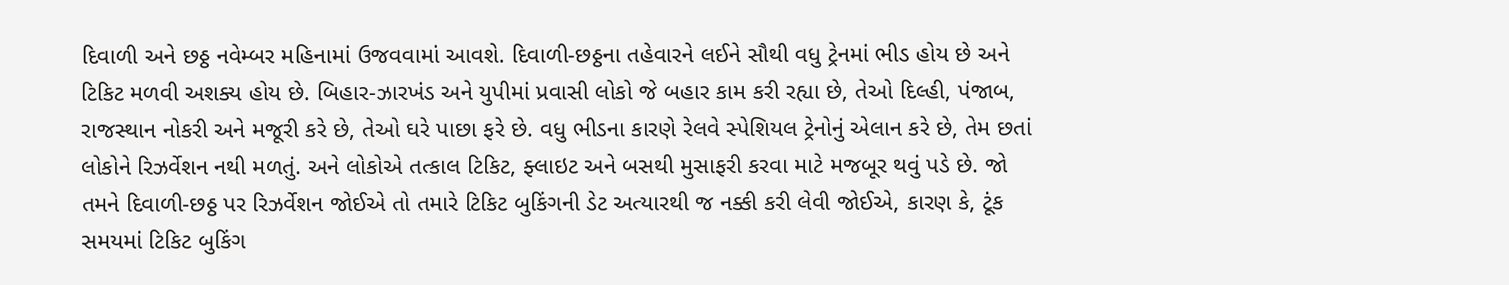દિવાળી અને છઠ્ઠ નવેમ્બર મહિનામાં ઉજવવામાં આવશે. દિવાળી-છઠ્ઠના તહેવારને લઈને સૌથી વધુ ટ્રેનમાં ભીડ હોય છે અને ટિકિટ મળવી અશક્ય હોય છે. બિહાર-ઝારખંડ અને યુપીમાં પ્રવાસી લોકો જે બહાર કામ કરી રહ્યા છે, તેઓ દિલ્હી, પંજાબ, રાજસ્થાન નોકરી અને મજૂરી કરે છે, તેઓ ઘરે પાછા ફરે છે. વધુ ભીડના કારણે રેલવે સ્પેશિયલ ટ્રેનોનું એલાન કરે છે, તેમ છતાં લોકોને રિઝર્વેશન નથી મળતું. અને લોકોએ તત્કાલ ટિકિટ, ફ્લાઇટ અને બસથી મુસાફરી કરવા માટે મજબૂર થવું પડે છે. જો તમને દિવાળી-છઠ્ઠ પર રિઝર્વેશન જોઈએ તો તમારે ટિકિટ બુકિંગની ડેટ અત્યારથી જ નક્કી કરી લેવી જોઈએ, કારણ કે, ટૂંક સમયમાં ટિકિટ બુકિંગ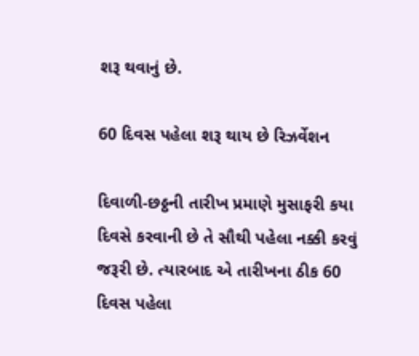શરૂ થવાનું છે.

60 દિવસ પહેલા શરૂ થાય છે રિઝર્વેશન

દિવાળી-છઠ્ઠની તારીખ પ્રમાણે મુસાફરી કયા દિવસે કરવાની છે તે સૌથી પહેલા નક્કી કરવું જરૂરી છે. ત્યારબાદ એ તારીખના ઠીક 60 દિવસ પહેલા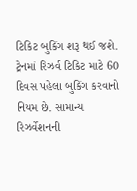ટિકિટ બુકિંગ શરૂ થઈ જશે. ટ્રેનમાં રિઝર્વ ટિકિટ માટે 60 દિવસ પહેલા બુકિંગ કરવાનો નિયમ છે. સામાન્ય રિઝર્વેશનની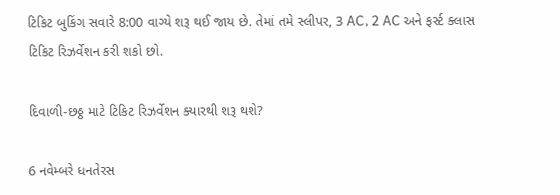ટિકિટ બુકિંગ સવારે 8:00 વાગ્યે શરૂ થઈ જાય છે. તેમાં તમે સ્લીપર, 3 AC, 2 AC અને ફર્સ્ટ ક્લાસ ટિકિટ રિઝર્વેશન કરી શકો છો.

દિવાળી-છઠ્ઠ માટે ટિકિટ રિઝર્વેશન ક્યારથી શરૂ થશે?

6 નવેમ્બરે ધનતેરસ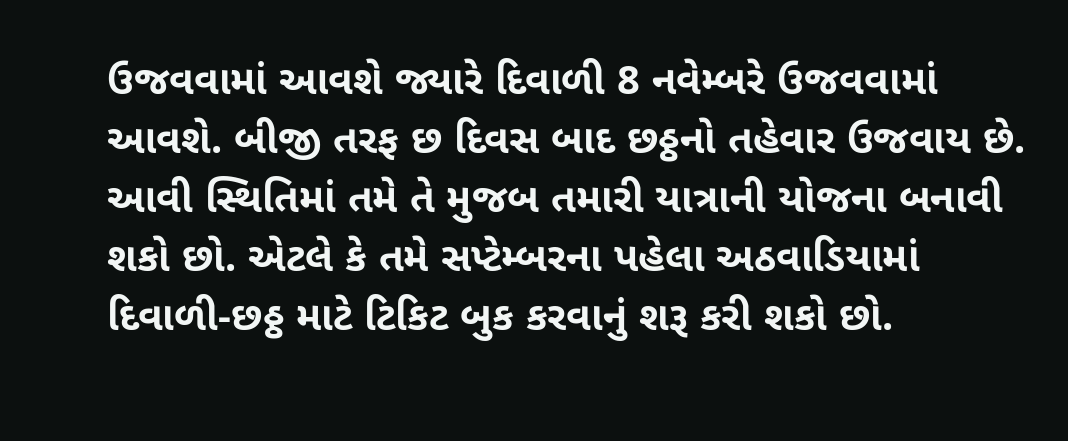ઉજવવામાં આવશે જ્યારે દિવાળી 8 નવેમ્બરે ઉજવવામાં આવશે. બીજી તરફ છ દિવસ બાદ છઠ્ઠનો તહેવાર ઉજવાય છે. આવી સ્થિતિમાં તમે તે મુજબ તમારી યાત્રાની યોજના બનાવી શકો છો. એટલે કે તમે સપ્ટેમ્બરના પહેલા અઠવાડિયામાં દિવાળી-છઠ્ઠ માટે ટિકિટ બુક કરવાનું શરૂ કરી શકો છો.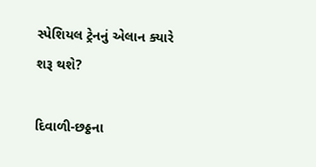સ્પેશિયલ ટ્રેનનું એલાન ક્યારે શરૂ થશે?

દિવાળી-છઠ્ઠના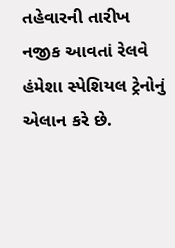તહેવારની તારીખ નજીક આવતાં રેલવે હંમેશા સ્પેશિયલ ટ્રેનોનું એલાન કરે છે.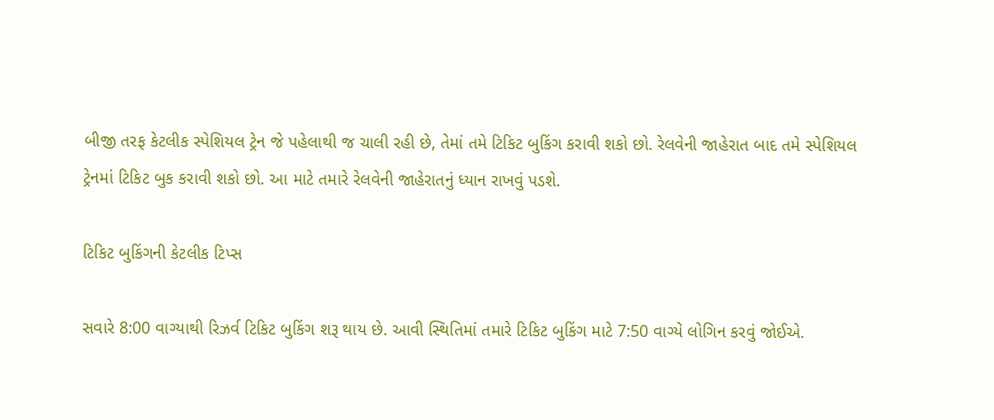બીજી તરફ કેટલીક સ્પેશિયલ ટ્રેન જે પહેલાથી જ ચાલી રહી છે, તેમાં તમે ટિકિટ બુકિંગ કરાવી શકો છો. રેલવેની જાહેરાત બાદ તમે સ્પેશિયલ ટ્રેનમાં ટિકિટ બુક કરાવી શકો છો. આ માટે તમારે રેલવેની જાહેરાતનું ધ્યાન રાખવું પડશે.

ટિકિટ બુકિંગની કેટલીક ટિપ્સ

સવારે 8:00 વાગ્યાથી રિઝર્વ ટિકિટ બુકિંગ શરૂ થાય છે. આવી સ્થિતિમાં તમારે ટિકિટ બુકિંગ માટે 7:50 વાગ્યે લોગિન કરવું જોઈએ.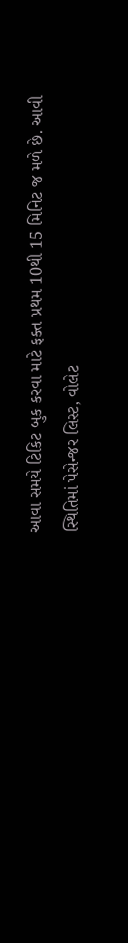આવા સમયે ટિકિટ બુક કરવા માટે ફક્ત પ્રથમ 10થી 15 મિનિટ જ મળે છે. આવી સ્થિતિમાં પેસેન્જર લિસ્ટ, વોલેટ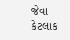જેવા કેટલાક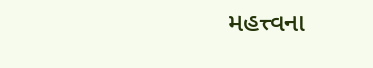મહત્ત્વના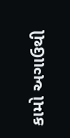કામો અગાઉથી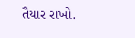તૈયાર રાખો.